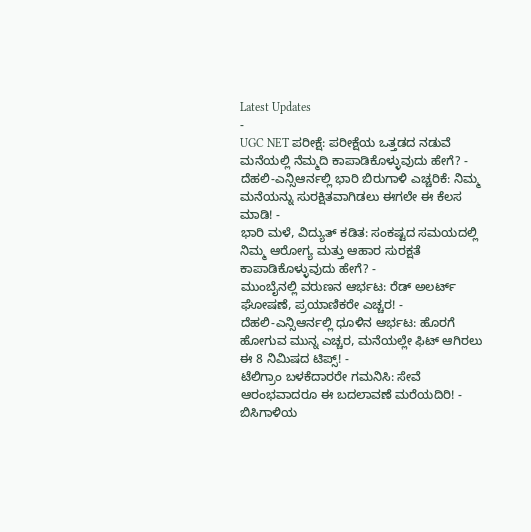Latest Updates
-
UGC NET ಪರೀಕ್ಷೆ: ಪರೀಕ್ಷೆಯ ಒತ್ತಡದ ನಡುವೆ ಮನೆಯಲ್ಲಿ ನೆಮ್ಮದಿ ಕಾಪಾಡಿಕೊಳ್ಳುವುದು ಹೇಗೆ? -
ದೆಹಲಿ-ಎನ್ಸಿಆರ್ನಲ್ಲಿ ಭಾರಿ ಬಿರುಗಾಳಿ ಎಚ್ಚರಿಕೆ: ನಿಮ್ಮ ಮನೆಯನ್ನು ಸುರಕ್ಷಿತವಾಗಿಡಲು ಈಗಲೇ ಈ ಕೆಲಸ ಮಾಡಿ! -
ಭಾರಿ ಮಳೆ, ವಿದ್ಯುತ್ ಕಡಿತ: ಸಂಕಷ್ಟದ ಸಮಯದಲ್ಲಿ ನಿಮ್ಮ ಆರೋಗ್ಯ ಮತ್ತು ಆಹಾರ ಸುರಕ್ಷತೆ ಕಾಪಾಡಿಕೊಳ್ಳುವುದು ಹೇಗೆ? -
ಮುಂಬೈನಲ್ಲಿ ವರುಣನ ಆರ್ಭಟ: ರೆಡ್ ಅಲರ್ಟ್ ಘೋಷಣೆ, ಪ್ರಯಾಣಿಕರೇ ಎಚ್ಚರ! -
ದೆಹಲಿ-ಎನ್ಸಿಆರ್ನಲ್ಲಿ ಧೂಳಿನ ಆರ್ಭಟ: ಹೊರಗೆ ಹೋಗುವ ಮುನ್ನ ಎಚ್ಚರ, ಮನೆಯಲ್ಲೇ ಫಿಟ್ ಆಗಿರಲು ಈ 8 ನಿಮಿಷದ ಟಿಪ್ಸ್! -
ಟೆಲಿಗ್ರಾಂ ಬಳಕೆದಾರರೇ ಗಮನಿಸಿ: ಸೇವೆ ಆರಂಭವಾದರೂ ಈ ಬದಲಾವಣೆ ಮರೆಯದಿರಿ! -
ಬಿಸಿಗಾಳಿಯ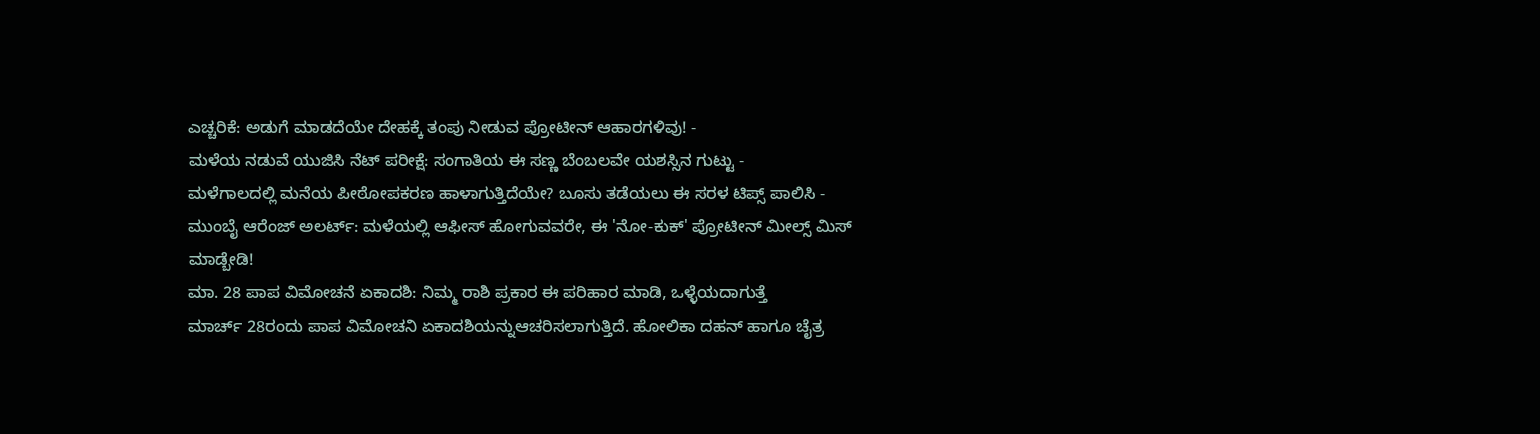ಎಚ್ಚರಿಕೆ: ಅಡುಗೆ ಮಾಡದೆಯೇ ದೇಹಕ್ಕೆ ತಂಪು ನೀಡುವ ಪ್ರೋಟೀನ್ ಆಹಾರಗಳಿವು! -
ಮಳೆಯ ನಡುವೆ ಯುಜಿಸಿ ನೆಟ್ ಪರೀಕ್ಷೆ: ಸಂಗಾತಿಯ ಈ ಸಣ್ಣ ಬೆಂಬಲವೇ ಯಶಸ್ಸಿನ ಗುಟ್ಟು -
ಮಳೆಗಾಲದಲ್ಲಿ ಮನೆಯ ಪೀಠೋಪಕರಣ ಹಾಳಾಗುತ್ತಿದೆಯೇ? ಬೂಸು ತಡೆಯಲು ಈ ಸರಳ ಟಿಪ್ಸ್ ಪಾಲಿಸಿ -
ಮುಂಬೈ ಆರೆಂಜ್ ಅಲರ್ಟ್: ಮಳೆಯಲ್ಲಿ ಆಫೀಸ್ ಹೋಗುವವರೇ, ಈ 'ನೋ-ಕುಕ್' ಪ್ರೋಟೀನ್ ಮೀಲ್ಸ್ ಮಿಸ್ ಮಾಡ್ಬೇಡಿ!
ಮಾ. 28 ಪಾಪ ವಿಮೋಚನೆ ಏಕಾದಶಿ: ನಿಮ್ಮ ರಾಶಿ ಪ್ರಕಾರ ಈ ಪರಿಹಾರ ಮಾಡಿ, ಒಳ್ಳೆಯದಾಗುತ್ತೆ
ಮಾರ್ಚ್ 28ರಂದು ಪಾಪ ವಿಮೋಚನಿ ಏಕಾದಶಿಯನ್ನುಆಚರಿಸಲಾಗುತ್ತಿದೆ. ಹೋಲಿಕಾ ದಹನ್ ಹಾಗೂ ಚೈತ್ರ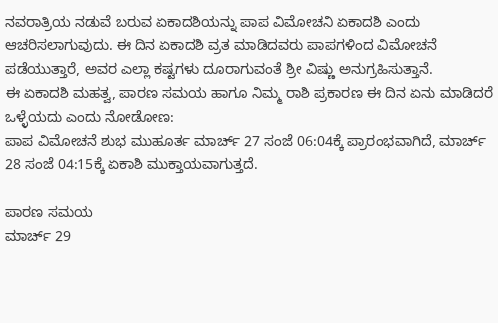ನವರಾತ್ರಿಯ ನಡುವೆ ಬರುವ ಏಕಾದಶಿಯನ್ನು ಪಾಪ ವಿಮೋಚನಿ ಏಕಾದಶಿ ಎಂದು ಆಚರಿಸಲಾಗುವುದು. ಈ ದಿನ ಏಕಾದಶಿ ವ್ರತ ಮಾಡಿದವರು ಪಾಪಗಳಿಂದ ವಿಮೋಚನೆ ಪಡೆಯುತ್ತಾರೆ, ಅವರ ಎಲ್ಲಾ ಕಷ್ಟಗಳು ದೂರಾಗುವಂತೆ ಶ್ರೀ ವಿಷ್ಣು ಅನುಗ್ರಹಿಸುತ್ತಾನೆ.
ಈ ಏಕಾದಶಿ ಮಹತ್ವ, ಪಾರಣ ಸಮಯ ಹಾಗೂ ನಿಮ್ಮ ರಾಶಿ ಪ್ರಕಾರಣ ಈ ದಿನ ಏನು ಮಾಡಿದರೆ ಒಳ್ಳೆಯದು ಎಂದು ನೋಡೋಣ:
ಪಾಪ ವಿಮೋಚನೆ ಶುಭ ಮುಹೂರ್ತ ಮಾರ್ಚ್ 27 ಸಂಜೆ 06:04ಕ್ಕೆ ಪ್ರಾರಂಭವಾಗಿದೆ, ಮಾರ್ಚ್ 28 ಸಂಜೆ 04:15ಕ್ಕೆ ಏಕಾಶಿ ಮುಕ್ತಾಯವಾಗುತ್ತದೆ.

ಪಾರಣ ಸಮಯ
ಮಾರ್ಚ್ 29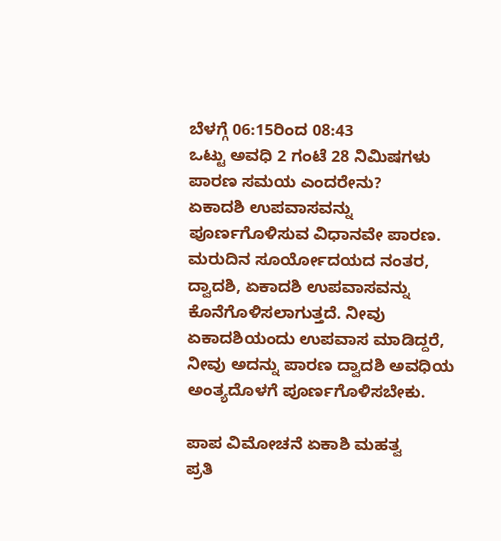ಬೆಳಗ್ಗೆ 06:15ರಿಂದ 08:43
ಒಟ್ಟು ಅವಧಿ 2 ಗಂಟೆ 28 ನಿಮಿಷಗಳು
ಪಾರಣ ಸಮಯ ಎಂದರೇನು?
ಏಕಾದಶಿ ಉಪವಾಸವನ್ನು ಪೂರ್ಣಗೊಳಿಸುವ ವಿಧಾನವೇ ಪಾರಣ. ಮರುದಿನ ಸೂರ್ಯೋದಯದ ನಂತರ, ದ್ವಾದಶಿ, ಏಕಾದಶಿ ಉಪವಾಸವನ್ನು ಕೊನೆಗೊಳಿಸಲಾಗುತ್ತದೆ. ನೀವು ಏಕಾದಶಿಯಂದು ಉಪವಾಸ ಮಾಡಿದ್ದರೆ, ನೀವು ಅದನ್ನು ಪಾರಣ ದ್ವಾದಶಿ ಅವಧಿಯ ಅಂತ್ಯದೊಳಗೆ ಪೂರ್ಣಗೊಳಿಸಬೇಕು.

ಪಾಪ ವಿಮೋಚನೆ ಏಕಾಶಿ ಮಹತ್ವ
ಪ್ರತಿ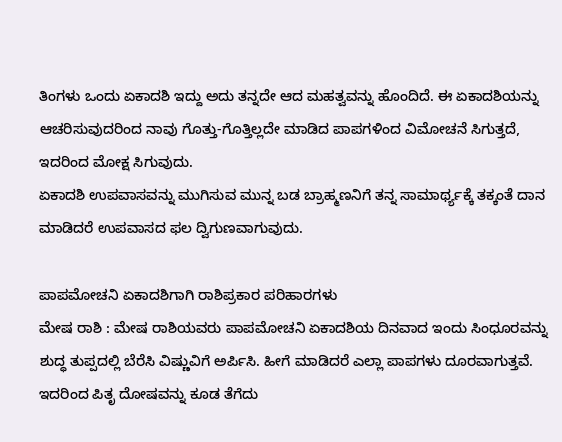ತಿಂಗಳು ಒಂದು ಏಕಾದಶಿ ಇದ್ದು ಅದು ತನ್ನದೇ ಆದ ಮಹತ್ವವನ್ನು ಹೊಂದಿದೆ. ಈ ಏಕಾದಶಿಯನ್ನು ಆಚರಿಸುವುದರಿಂದ ನಾವು ಗೊತ್ತು-ಗೊತ್ತಿಲ್ಲದೇ ಮಾಡಿದ ಪಾಪಗಳಿಂದ ವಿಮೋಚನೆ ಸಿಗುತ್ತದೆ, ಇದರಿಂದ ಮೋಕ್ಷ ಸಿಗುವುದು.
ಏಕಾದಶಿ ಉಪವಾಸವನ್ನು ಮುಗಿಸುವ ಮುನ್ನ ಬಡ ಬ್ರಾಹ್ಮಣನಿಗೆ ತನ್ನ ಸಾಮಾರ್ಥ್ಯಕ್ಕೆ ತಕ್ಕಂತೆ ದಾನ ಮಾಡಿದರೆ ಉಪವಾಸದ ಫಲ ದ್ವಿಗುಣವಾಗುವುದು.

ಪಾಪಮೋಚನಿ ಏಕಾದಶಿಗಾಗಿ ರಾಶಿಪ್ರಕಾರ ಪರಿಹಾರಗಳು
ಮೇಷ ರಾಶಿ : ಮೇಷ ರಾಶಿಯವರು ಪಾಪಮೋಚನಿ ಏಕಾದಶಿಯ ದಿನವಾದ ಇಂದು ಸಿಂಧೂರವನ್ನು ಶುದ್ಧ ತುಪ್ಪದಲ್ಲಿ ಬೆರೆಸಿ ವಿಷ್ಣುವಿಗೆ ಅರ್ಪಿಸಿ. ಹೀಗೆ ಮಾಡಿದರೆ ಎಲ್ಲಾ ಪಾಪಗಳು ದೂರವಾಗುತ್ತವೆ. ಇದರಿಂದ ಪಿತೃ ದೋಷವನ್ನು ಕೂಡ ತೆಗೆದು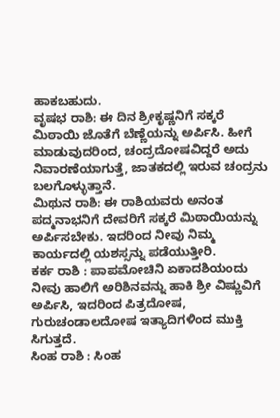ಹಾಕಬಹುದು.
ವೃಷಭ ರಾಶಿ: ಈ ದಿನ ಶ್ರೀಕೃಷ್ಣನಿಗೆ ಸಕ್ಕರೆ ಮಿಠಾಯಿ ಜೊತೆಗೆ ಬೆಣ್ಣೆಯನ್ನು ಅರ್ಪಿಸಿ. ಹೀಗೆ ಮಾಡುವುದರಿಂದ, ಚಂದ್ರದೋಷವಿದ್ದರೆ ಅದು ನಿವಾರಣೆಯಾಗುತ್ತೆ, ಜಾತಕದಲ್ಲಿ ಇರುವ ಚಂದ್ರನು ಬಲಗೊಳ್ಳುತ್ತಾನೆ.
ಮಿಥುನ ರಾಶಿ: ಈ ರಾಶಿಯವರು ಅನಂತ ಪದ್ಮನಾಭನಿಗೆ ದೇವರಿಗೆ ಸಕ್ಕರೆ ಮಿಠಾಯಿಯನ್ನು ಅರ್ಪಿಸಬೇಕು. ಇದರಿಂದ ನೀವು ನಿಮ್ಮ ಕಾರ್ಯದಲ್ಲಿ ಯಶಸ್ಸನ್ನು ಪಡೆಯುತ್ತೀರಿ.
ಕರ್ಕ ರಾಶಿ : ಪಾಪಮೋಚಿನಿ ಏಕಾದಶಿಯಂದು ನೀವು ಹಾಲಿಗೆ ಅರಿಶಿನವನ್ನು ಹಾಕಿ ಶ್ರೀ ವಿಷ್ಣುವಿಗೆ ಅರ್ಪಿಸಿ, ಇದರಿಂದ ಪಿತ್ರದೋಷ, ಗುರುಚಂಡಾಲದೋಷ ಇತ್ಯಾದಿಗಳಿಂದ ಮುಕ್ತಿ ಸಿಗುತ್ತದೆ.
ಸಿಂಹ ರಾಶಿ : ಸಿಂಹ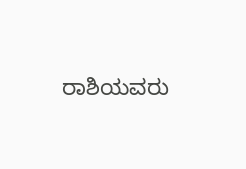ರಾಶಿಯವರು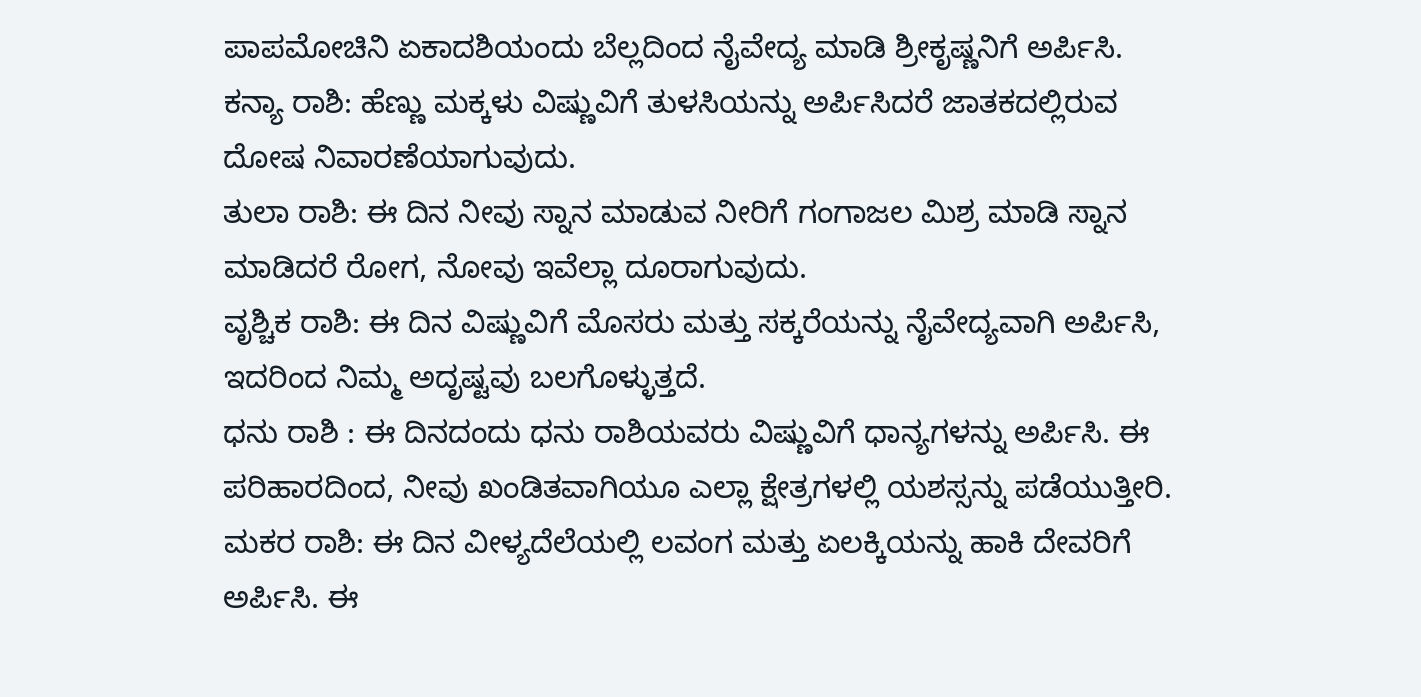ಪಾಪಮೋಚಿನಿ ಏಕಾದಶಿಯಂದು ಬೆಲ್ಲದಿಂದ ನೈವೇದ್ಯ ಮಾಡಿ ಶ್ರೀಕೃಷ್ಣನಿಗೆ ಅರ್ಪಿಸಿ.
ಕನ್ಯಾ ರಾಶಿ: ಹೆಣ್ಣು ಮಕ್ಕಳು ವಿಷ್ಣುವಿಗೆ ತುಳಸಿಯನ್ನು ಅರ್ಪಿಸಿದರೆ ಜಾತಕದಲ್ಲಿರುವ ದೋಷ ನಿವಾರಣೆಯಾಗುವುದು.
ತುಲಾ ರಾಶಿ: ಈ ದಿನ ನೀವು ಸ್ನಾನ ಮಾಡುವ ನೀರಿಗೆ ಗಂಗಾಜಲ ಮಿಶ್ರ ಮಾಡಿ ಸ್ನಾನ ಮಾಡಿದರೆ ರೋಗ, ನೋವು ಇವೆಲ್ಲಾ ದೂರಾಗುವುದು.
ವೃಶ್ಚಿಕ ರಾಶಿ: ಈ ದಿನ ವಿಷ್ಣುವಿಗೆ ಮೊಸರು ಮತ್ತು ಸಕ್ಕರೆಯನ್ನು ನೈವೇದ್ಯವಾಗಿ ಅರ್ಪಿಸಿ, ಇದರಿಂದ ನಿಮ್ಮ ಅದೃಷ್ಟವು ಬಲಗೊಳ್ಳುತ್ತದೆ.
ಧನು ರಾಶಿ : ಈ ದಿನದಂದು ಧನು ರಾಶಿಯವರು ವಿಷ್ಣುವಿಗೆ ಧಾನ್ಯಗಳನ್ನು ಅರ್ಪಿಸಿ. ಈ ಪರಿಹಾರದಿಂದ, ನೀವು ಖಂಡಿತವಾಗಿಯೂ ಎಲ್ಲಾ ಕ್ಷೇತ್ರಗಳಲ್ಲಿ ಯಶಸ್ಸನ್ನು ಪಡೆಯುತ್ತೀರಿ.
ಮಕರ ರಾಶಿ: ಈ ದಿನ ವೀಳ್ಯದೆಲೆಯಲ್ಲಿ ಲವಂಗ ಮತ್ತು ಏಲಕ್ಕಿಯನ್ನು ಹಾಕಿ ದೇವರಿಗೆ ಅರ್ಪಿಸಿ. ಈ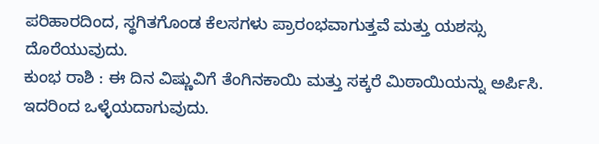ಪರಿಹಾರದಿಂದ, ಸ್ಥಗಿತಗೊಂಡ ಕೆಲಸಗಳು ಪ್ರಾರಂಭವಾಗುತ್ತವೆ ಮತ್ತು ಯಶಸ್ಸು ದೊರೆಯುವುದು.
ಕುಂಭ ರಾಶಿ : ಈ ದಿನ ವಿಷ್ಣುವಿಗೆ ತೆಂಗಿನಕಾಯಿ ಮತ್ತು ಸಕ್ಕರೆ ಮಿಠಾಯಿಯನ್ನು ಅರ್ಪಿಸಿ. ಇದರಿಂದ ಒಳ್ಳೆಯದಾಗುವುದು.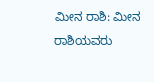ಮೀನ ರಾಶಿ: ಮೀನ ರಾಶಿಯವರು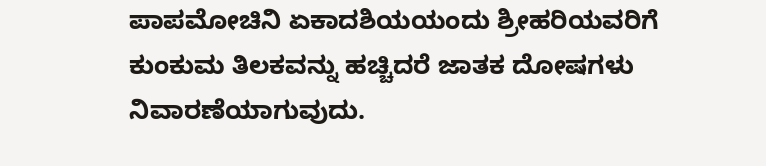ಪಾಪಮೋಚಿನಿ ಏಕಾದಶಿಯಯಂದು ಶ್ರೀಹರಿಯವರಿಗೆ ಕುಂಕುಮ ತಿಲಕವನ್ನು ಹಚ್ಚಿದರೆ ಜಾತಕ ದೋಷಗಳು ನಿವಾರಣೆಯಾಗುವುದು.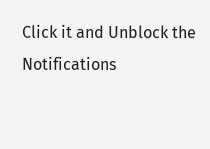Click it and Unblock the Notifications